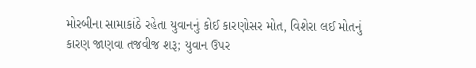મોરબીના સામાકાંઠે રહેતા યુવાનનું કોઈ કારણોસર મોત, વિશેરા લઈ મોતનું કારણ જાણવા તજવીજ શરૂ; યુવાન ઉપર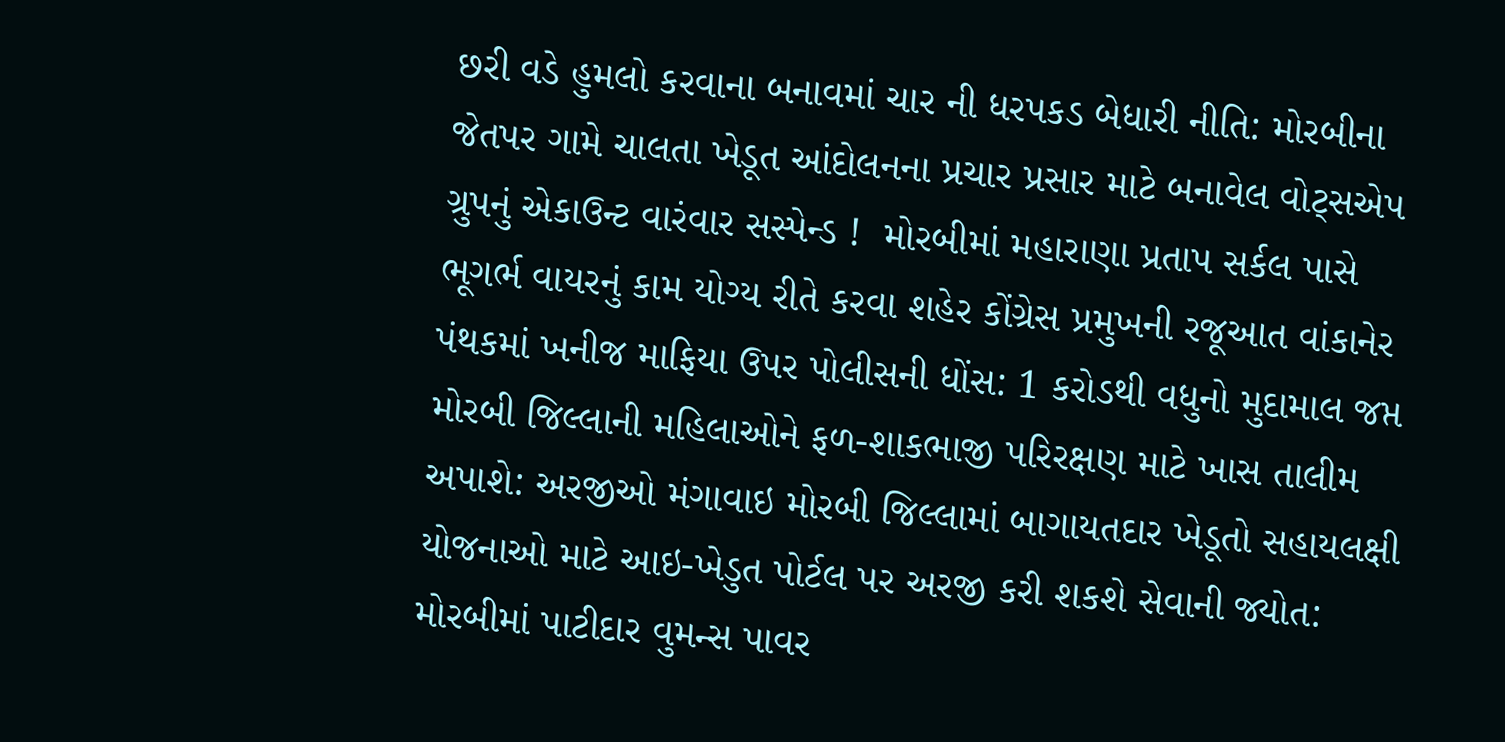છરી વડે હુમલો કરવાના બનાવમાં ચાર ની ધરપકડ બેધારી નીતિ: મોરબીના જેતપર ગામે ચાલતા ખેડૂત આંદોલનના પ્રચાર પ્રસાર માટે બનાવેલ વોટ્સએપ ગ્રુપનું એકાઉન્ટ વારંવાર સસ્પેન્ડ !  મોરબીમાં મહારાણા પ્રતાપ સર્કલ પાસે ભૂગર્ભ વાયરનું કામ યોગ્ય રીતે કરવા શહેર કોંગ્રેસ પ્રમુખની રજૂઆત વાંકાનેર પંથકમાં ખનીજ માફિયા ઉપર પોલીસની ધોંસ: 1 કરોડથી વધુનો મુદામાલ જપ્ત મોરબી જિલ્લાની મહિલાઓને ફળ-શાકભાજી પરિરક્ષણ માટે ખાસ તાલીમ અપાશે: અરજીઓ મંગાવાઇ મોરબી જિલ્લામાં બાગાયતદાર ખેડૂતો સહાયલક્ષી યોજનાઓ માટે આઇ-ખેડુત પોર્ટલ પર અરજી કરી શકશે સેવાની જ્યોત: મોરબીમાં પાટીદાર વુમન્સ પાવર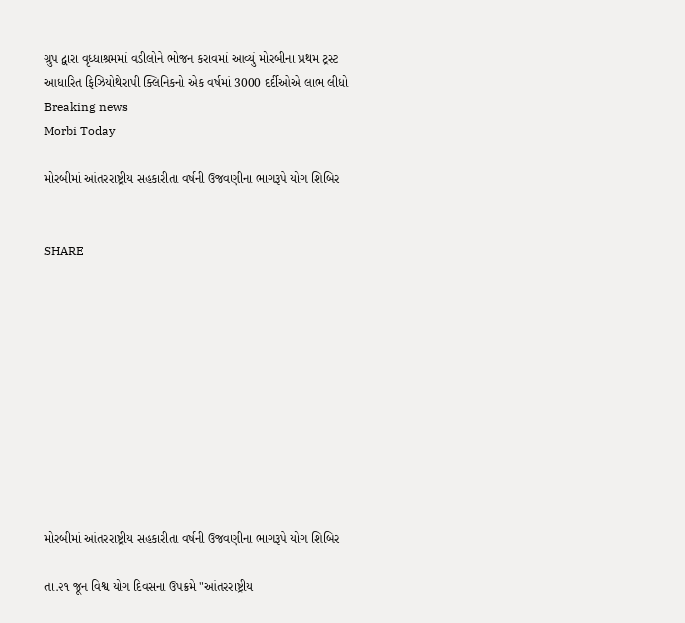ગ્રુપ દ્વારા વૃધ્ધાશ્રમમાં વડીલોને ભોજન કરાવમાં આવ્યું મોરબીના પ્રથમ ટ્રસ્ટ આધારિત ફિઝિયોથેરાપી ક્લિનિકનો એક વર્ષમાં 3000 દર્દીઓએ લાભ લીધો
Breaking news
Morbi Today

મોરબીમાં આંતરરાષ્ટ્રીય સહકારીતા વર્ષની ઉજવણીના ભાગરૂપે યોગ શિબિર


SHARE











મોરબીમાં આંતરરાષ્ટ્રીય સહકારીતા વર્ષની ઉજવણીના ભાગરૂપે યોગ શિબિર

તા.૨૧ જૂન વિશ્વ યોગ દિવસના ઉપક્રમે "આંતરરાષ્ટ્રીય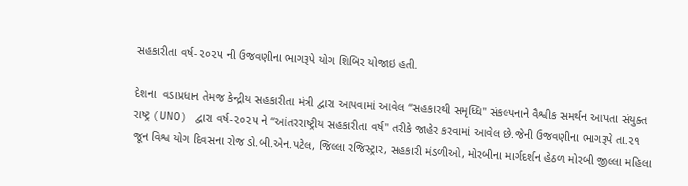સહકારીતા વર્ષ-૨૦૨૫ ની ઉજવણીના ભાગરૂપે યોગ શિબિર યોજાઇ હતી.

દેશના  વડાપ્રધાન તેમજ કેન્દ્રીય સહકારીતા મંત્રી દ્વારા આપવામાં આવેલ “સહકારથી સમૃધ્ધિ" સંકલ્પનાને વૈશ્વીક સમર્થન આપતા સંયુક્ત રાષ્ટ્ર (UNO) દ્વારા વર્ષ-૨૦૨૫ ને “આંતરરાષ્ટ્રીય સહકારીતા વર્ષ" તરીકે જાહેર કરવામાં આવેલ છે.જેની ઉજવણીના ભાગરૂપે તા.૨૧ જૂન વિશ્વ યોગ દિવસના રોજ ડો.બી.એન.પટેલ, જિલ્લા રજિસ્ટ્રાર, સહકારી મંડળીઓ, મોરબીના માર્ગદર્શન હેઠળ મોરબી જીલ્લા મહિલા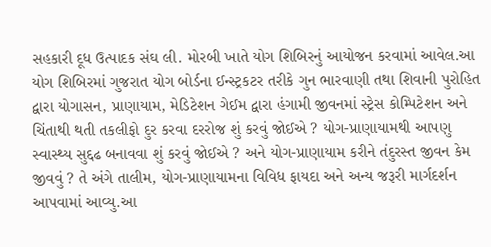સહકારી દૂધ ઉત્પાદક સંઘ લી. મોરબી ખાતે યોગ શિબિરનું આયોજન કરવામાં આવેલ.આ યોગ શિબિરમાં ગુજરાત યોગ બોર્ડના ઈન્સ્ટ્રકટર તરીકે ગુન ભારવાણી તથા શિવાની પુરોહિત દ્વારા યોગાસન, પ્રાણાયામ, મેડિટેશન ગેઈમ દ્વારા હંગામી જીવનમાં સ્ટ્રેસ કોમ્પિટેશન અને ચિંતાથી થતી તકલીફો દુર કરવા દરરોજ શું કરવું જોઈએ ? યોગ-પ્રાણાયામથી આપણુ સ્વાસ્થ્ય સુદ્દઢ બનાવવા શું કરવું જોઈએ ? અને યોગ-પ્રાણાયામ કરીને તંદુરસ્ત જીવન કેમ જીવવું ? તે અંગે તાલીમ, યોગ-પ્રાણાયામના વિવિધ ફાયદા અને અન્ય જરૂરી માર્ગદર્શન આપવામાં આવ્યુ.આ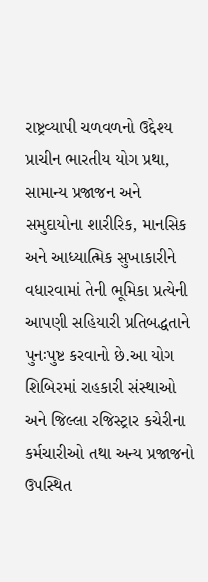રાષ્ટ્રવ્યાપી ચળવળનો ઉદ્દેશ્ય પ્રાચીન ભારતીય યોગ પ્રથા, સામાન્ય પ્રજાજન અને સમુદાયોના શારીરિક, માનસિક અને આધ્યાત્મિક સુખાકારીને વધારવામાં તેની ભૂમિકા પ્રત્યેની આપણી સહિયારી પ્રતિબદ્ધતાને પુનઃપુષ્ટ કરવાનો છે.આ યોગ શિબિરમાં રાહકારી સંસ્થાઓ અને જિલ્લા રજિસ્ટ્રાર કચેરીના કર્મચારીઓ તથા અન્ય પ્રજાજનો ઉપસ્થિત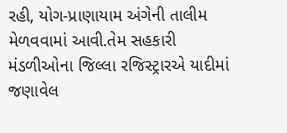રહી, યોગ-પ્રાણાયામ અંગેની તાલીમ મેળવવામાં આવી.તેમ સહકારી મંડળીઓના જિલ્લા રજિસ્ટ્રારએ યાદીમાં જણાવેલ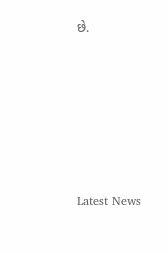છે.






Latest News